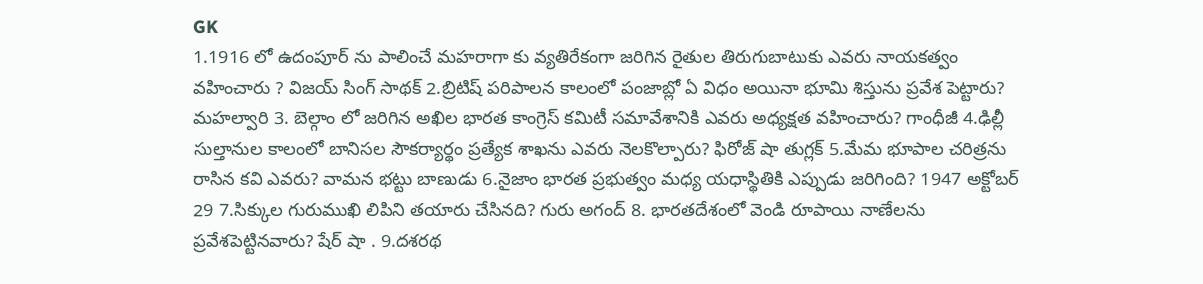GK
1.1916 లో ఉదంపూర్ ను పాలించే మహరాగా కు వ్యతిరేకంగా జరిగిన రైతుల తిరుగుబాటుకు ఎవరు నాయకత్వం వహించారు ? విజయ్ సింగ్ సాథక్ 2.బ్రిటిష్ పరిపాలన కాలంలో పంజాబ్లో ఏ విధం అయినా భూమి శిస్తును ప్రవేశ పెట్టారు? మహల్వారి 3. బెల్గాం లో జరిగిన అఖిల భారత కాంగ్రెస్ కమిటీ సమావేశానికి ఎవరు అధ్యక్షత వహించారు? గాంధీజీ 4.ఢిల్లీ సుల్తానుల కాలంలో బానిసల సౌకర్యార్థం ప్రత్యేక శాఖను ఎవరు నెలకొల్పారు? ఫిరోజ్ షా తుగ్లక్ 5.మేమ భూపాల చరిత్రను రాసిన కవి ఎవరు? వామన భట్టు బాణుడు 6.నైజాం భారత ప్రభుత్వం మధ్య యధాస్థితికి ఎప్పుడు జరిగింది? 1947 అక్టోబర్ 29 7.సిక్కుల గురుముఖి లిపిని తయారు చేసినది? గురు అగంద్ 8. భారతదేశంలో వెండి రూపాయి నాణేలను ప్రవేశపెట్టినవారు? షేర్ షా . 9.దశరథ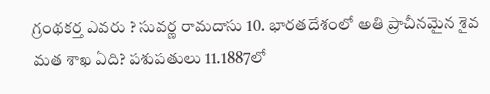గ్రంథకర్త ఎవరు ? సువర్ణ రామదాసు 10. భారతదేశంలో అతి ప్రాచీనమైన శైవ మత శాఖ ఏది? పశుపతులు 11.1887లో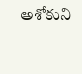అశోకుని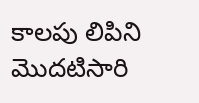కాలపు లిపిని మొదటిసారి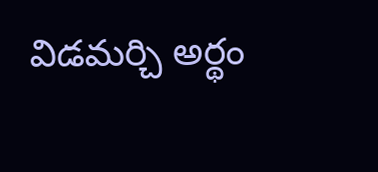విడమర్చి అర్థం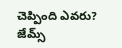చెప్పింది ఎవరు? జేమ్స్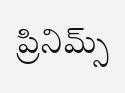ప్రినిమ్స్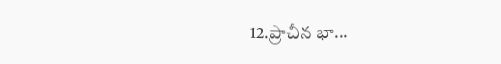12.ప్రాచీన భా...